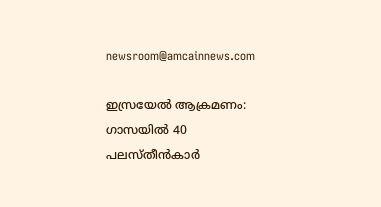newsroom@amcainnews.com

ഇസ്രയേൽ ആക്രമണം: ഗാസയിൽ 40 പലസ്തീൻകാർ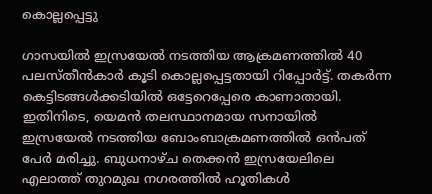കൊല്ലപ്പെട്ടു

ഗാസയിൽ ഇസ്രയേൽ നടത്തിയ ആക്രമണത്തിൽ 40 പലസ്തീൻകാർ കൂടി കൊല്ലപ്പെട്ടതായി റിപ്പോർട്ട്. തകർന്ന കെട്ടിടങ്ങൾക്കടിയിൽ ഒട്ടേറെപ്പേരെ കാണാതായി. ഇതിനിടെ, യെമൻ തലസ്ഥാനമായ സനായിൽ ഇസ്രയേൽ നടത്തിയ ബോംബാക്രമണത്തിൽ ഒൻപത് പേർ മരിച്ചു. ബുധനാഴ്ച തെക്കൻ ഇസ്രയേലിലെ എലാത്ത് തുറമുഖ നഗരത്തിൽ ഹൂതികൾ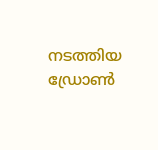നടത്തിയ ഡ്രോൺ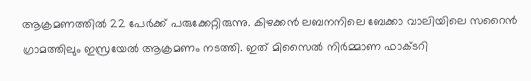ആക്രമണത്തിൽ 22 പേർക്ക് പരുക്കേറ്റിരുന്നു. കിഴക്കൻ ലബനനിലെ ബേക്കാ വാലിയിലെ സറൈൻ ഗ്രാമത്തിലും ഇസ്രയേൽ ആക്രമണം നടത്തി. ഇത് മിസൈൽ നിർമ്മാണ ഫാക്ടറി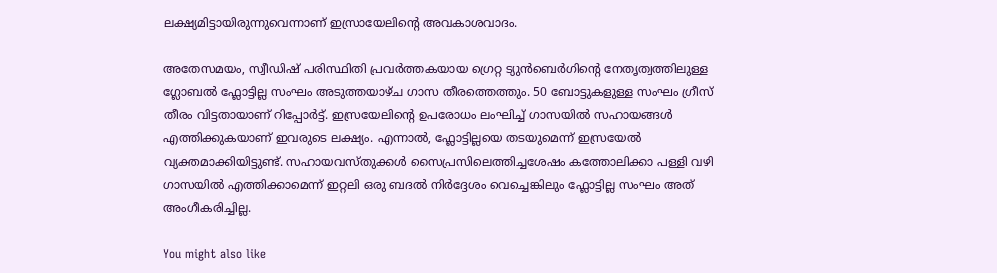ലക്ഷ്യമിട്ടായിരുന്നുവെന്നാണ് ഇസ്രായേലിന്റെ അവകാശവാദം.

അതേസമയം, സ്വീഡിഷ് പരിസ്ഥിതി പ്രവർത്തകയായ ഗ്രെറ്റ ട്യുൻബെർഗിന്റെ നേതൃത്വത്തിലുള്ള ഗ്ലോബൽ ഫ്ലോട്ടില്ല സംഘം അടുത്തയാഴ്ച ഗാസ തീരത്തെത്തും. 50 ബോട്ടുകളുള്ള സംഘം ഗ്രീസ് തീരം വിട്ടതായാണ് റിപ്പോർട്ട്. ഇസ്രയേലിന്റെ ഉപരോധം ലംഘിച്ച് ഗാസയിൽ സഹായങ്ങൾ എത്തിക്കുകയാണ് ഇവരുടെ ലക്ഷ്യം. എന്നാൽ, ഫ്ലോട്ടില്ലയെ തടയുമെന്ന് ഇസ്രയേൽ വ്യക്തമാക്കിയിട്ടുണ്ട്. സഹായവസ്തുക്കൾ സൈപ്രസിലെത്തിച്ചശേഷം കത്തോലിക്കാ പള്ളി വഴി ഗാസയിൽ എത്തിക്കാമെന്ന് ഇറ്റലി ഒരു ബദൽ നിർദ്ദേശം വെച്ചെങ്കിലും ഫ്ലോട്ടില്ല സംഘം അത് അംഗീകരിച്ചില്ല.

You might also like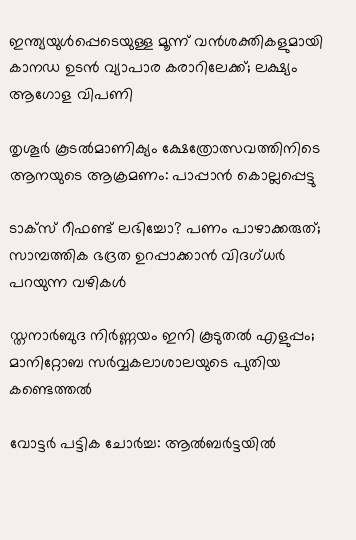ഇന്ത്യയുൾപ്പെടെയുള്ള മൂന്ന് വൻശക്തികളുമായി കാനഡ ഉടൻ വ്യാപാര കരാറിലേക്ക്; ലക്ഷ്യം ആഗോള വിപണി

തൃശൂർ കൂടൽമാണിക്യം ക്ഷേത്രോത്സവത്തിനിടെ ആനയുടെ ആക്രമണം: പാപ്പാൻ കൊല്ലപ്പെട്ടു

ടാക്സ് റീഫണ്ട് ലഭിച്ചോ? പണം പാഴാക്കരുത്; സാമ്പത്തിക ഭദ്രത ഉറപ്പാക്കാൻ വിദഗ്ധർ പറയുന്ന വഴികൾ

സ്തനാർബുദ നിർണ്ണയം ഇനി കൂടുതൽ എളുപ്പം; മാനിറ്റോബ സർവ്വകലാശാലയുടെ പുതിയ കണ്ടെത്തൽ

വോട്ടർ പട്ടിക ചോർച്ച: ആൽബർട്ടയിൽ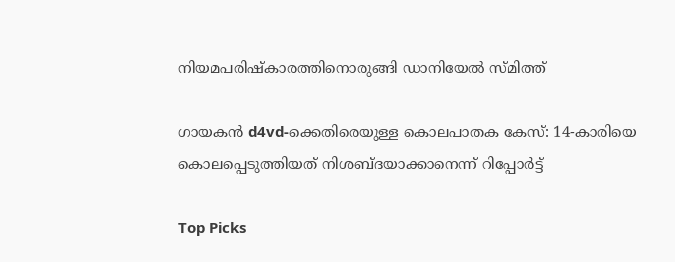നിയമപരിഷ്കാരത്തിനൊരുങ്ങി ഡാനിയേൽ സ്മിത്ത്

ഗായകൻ d4vd-ക്കെതിരെയുള്ള കൊലപാതക കേസ്: 14-കാരിയെ കൊലപ്പെടുത്തിയത് നിശബ്ദയാക്കാനെന്ന് റിപ്പോർട്ട്

Top Picks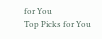for You
Top Picks for You